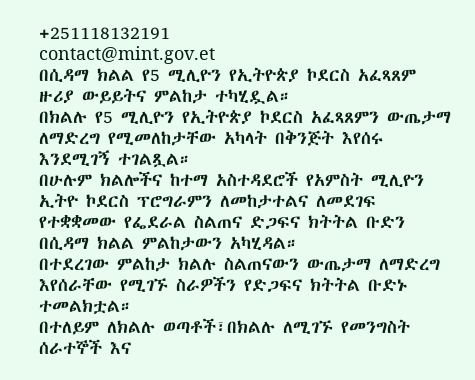+251118132191
contact@mint.gov.et
በሲዳማ ክልል የ5 ሚሊዮን የኢትዮጵያ ኮደርስ አፈጻጸም ዙሪያ ውይይትና ምልከታ ተካሂዷል።
በክልሉ የ5 ሚሊዮን የኢትዮጵያ ኮደርስ አፈጻጸምን ውጤታማ ለማድረግ የሚመለከታቸው አካላት በቅንጅት እየሰሩ እንደሚገኝ ተገልጿል።
በሁሉም ክልሎችና ከተማ አስተዳደሮች የአምስት ሚሊዮን ኢትዮ ኮደርስ ፕሮግራምን ለመከታተልና ለመደገፍ የተቋቋመው የፌደራል ስልጠና ድጋፍና ክትትል ቡድን በሲዳማ ክልል ምልከታውን አካሂዳል።
በተደረገው ምልከታ ክልሉ ስልጠናውን ውጤታማ ለማድረግ እየሰራቸው የሚገኙ ስራዎችን የድጋፍና ክትትል ቡድኑ ተመልክቷል።
በተለይም ለክልሉ ወጣቶች፣በክልሉ ለሚገኙ የመንግስት ሰራተኞች እና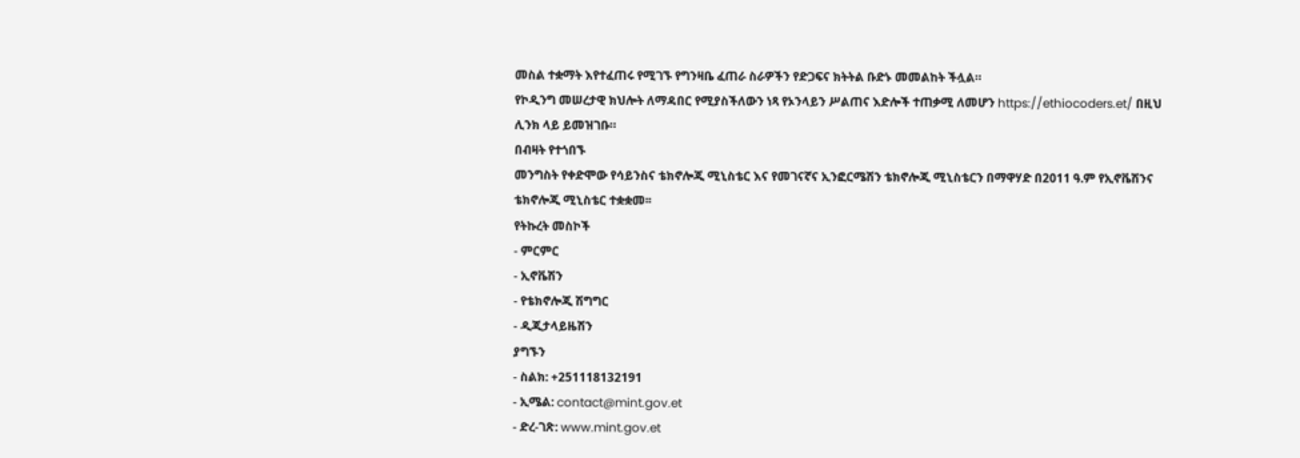መስል ተቋማት እየተፈጠሩ የሚገኙ የግንዛቤ ፈጠራ ስራዎችን የድጋፍና ክትትል ቡድኑ መመልከት ችሏል።
የኮዲንግ መሠረታዊ ክህሎት ለማዳበር የሚያስችለውን ነጻ የኦንላይን ሥልጠና እድሎች ተጠቃሚ ለመሆን https://ethiocoders.et/ በዚህ ሊንክ ላይ ይመዝገቡ።
በብዛት የተጎበኙ
መንግስት የቀድሞው የሳይንስና ቴክኖሎጂ ሚኒስቴር እና የመገናኛና ኢንፎርሜሽን ቴክኖሎጂ ሚኒስቴርን በማዋሃድ በ2011 ዓ.ም የኢኖቬሽንና ቴክኖሎጂ ሚኒስቴር ተቋቋመ፡፡
የትኩረት መስኮች
- ምርምር
- ኢኖቬሽን
- የቴክኖሎጂ ሽግግር
- ዲጂታላይዜሽን
ያግኙን
- ስልክ: +251118132191
- ኢሜል: contact@mint.gov.et
- ድረ-ገጽ: www.mint.gov.et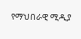የማህበራዊ ሚዲያ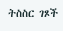ትስስር ገጾች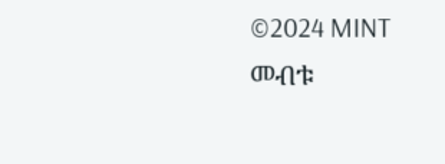©2024 MINT መብቱ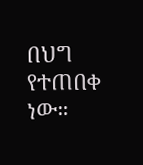በህግ የተጠበቀ ነው።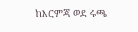ከእርምጃ ወደ ሩጫ